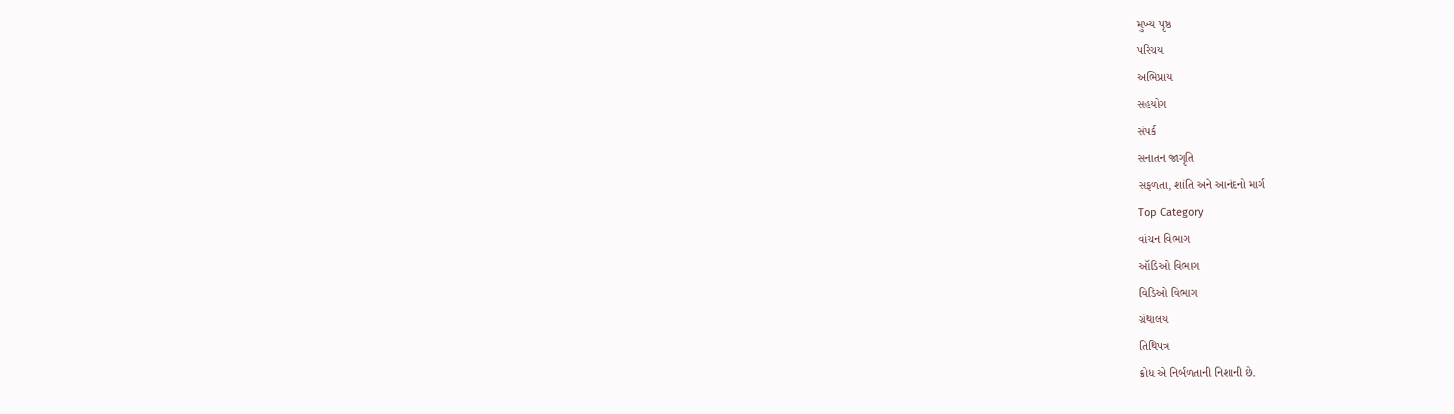મુખ્ય પૃષ્ઠ
પરિચય
અભિપ્રાય
સહયોગ
સંપર્ક
સનાતન જાગૃતિ
સફળતા, શાંતિ અને આનંદનો માર્ગ
Top Category
વાંચન વિભાગ
ઑડિઓ વિભાગ
વિડિઓ વિભાગ
ગ્રંથાલય
તિથિપત્ર
ક્રોધ એ નિર્બળતાની નિશાની છે.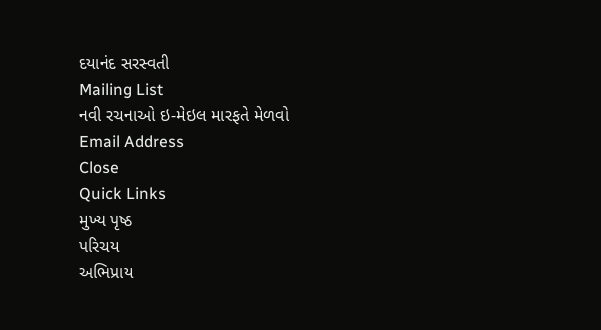દયાનંદ સરસ્વતી
Mailing List
નવી રચનાઓ ઇ-મેઇલ મારફતે મેળવો
Email Address
Close
Quick Links
મુખ્ય પૃષ્ઠ
પરિચય
અભિપ્રાય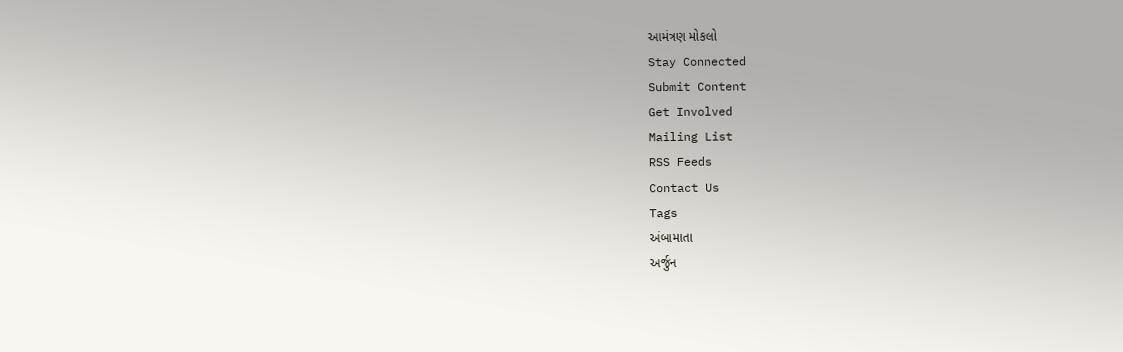આમંત્રણ મોકલો
Stay Connected
Submit Content
Get Involved
Mailing List
RSS Feeds
Contact Us
Tags
અંબામાતા
અર્જુન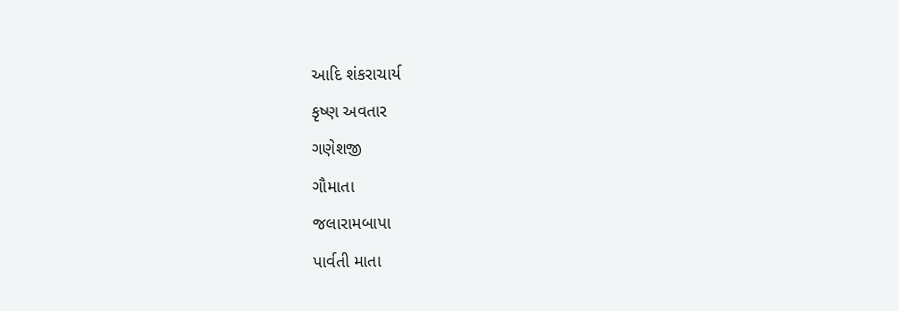આદિ શંકરાચાર્ય
કૃષ્ણ અવતાર
ગણેશજી
ગૌમાતા
જલારામબાપા
પાર્વતી માતા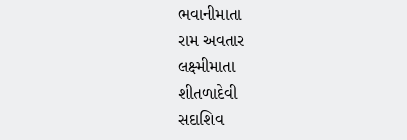ભવાનીમાતા
રામ અવતાર
લક્ષ્મીમાતા
શીતળાદેવી
સદાશિવ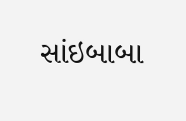સાંઇબાબા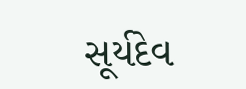સૂર્યદેવ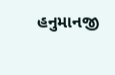હનુમાનજી